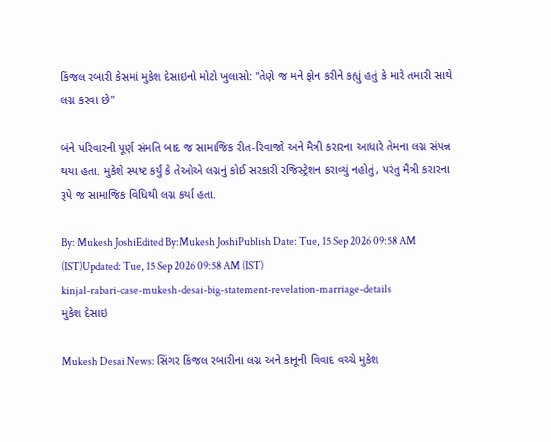કિંજલ રબારી કેસમાં મુકેશ દેસાઇનો મોટો ખુલાસો: "તેણે જ મને ફોન કરીને કહ્યું હતું કે મારે તમારી સાથે લગ્ન કરવા છે"

બંને પરિવારની પૂર્ણ સંમતિ બાદ જ સામાજિક રીત-રિવાજો અને મૈત્રી કરારના આધારે તેમના લગ્ન સંપન્ન થયા હતા. મુકેશે સ્પષ્ટ કર્યું કે તેઓએ લગ્નનું કોઈ સરકારી રજિસ્ટ્રેશન કરાવ્યું નહોતું, પરંતુ મૈત્રી કરારના રૂપે જ સામાજિક વિધિથી લગ્ન કર્યા હતા.

By: Mukesh JoshiEdited By:Mukesh JoshiPublish Date: Tue, 15 Sep 2026 09:58 AM (IST)Updated: Tue, 15 Sep 2026 09:58 AM (IST)
kinjal-rabari-case-mukesh-desai-big-statement-revelation-marriage-details
મુકેશ દેસાઇ

Mukesh Desai News: સિંગર કિંજલ રબારીના લગ્ન અને કાનૂની વિવાદ વચ્ચે મુકેશ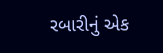રબારીનું એક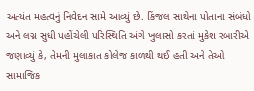અત્યંત મહત્વનું નિવેદન સામે આવ્યું છે. કિંજલ સાથેના પોતાના સંબંધો અને લગ્ન સુધી પહોંચેલી પરિસ્થિતિ અંગે ખુલાસો કરતાં મુકેશ રબારીએ જણાવ્યું કે, તેમની મુલાકાત કોલેજ કાળથી થઈ હતી અને તેઓ સામાજિક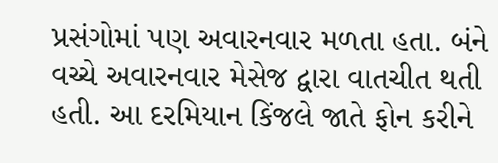પ્રસંગોમાં પણ અવારનવાર મળતા હતા. બંને વચ્ચે અવારનવાર મેસેજ દ્વારા વાતચીત થતી હતી. આ દરમિયાન કિંજલે જાતે ફોન કરીને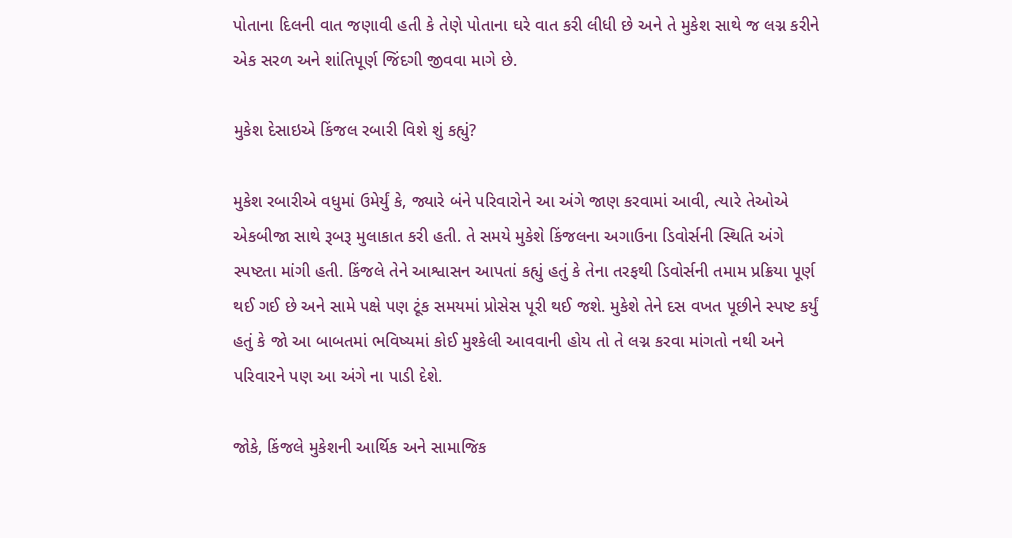પોતાના દિલની વાત જણાવી હતી કે તેણે પોતાના ઘરે વાત કરી લીધી છે અને તે મુકેશ સાથે જ લગ્ન કરીને એક સરળ અને શાંતિપૂર્ણ જિંદગી જીવવા માગે છે.

મુકેશ દેસાઇએ કિંજલ રબારી વિશે શું કહ્યું?

મુકેશ રબારીએ વધુમાં ઉમેર્યું કે, જ્યારે બંને પરિવારોને આ અંગે જાણ કરવામાં આવી, ત્યારે તેઓએ એકબીજા સાથે રૂબરૂ મુલાકાત કરી હતી. તે સમયે મુકેશે કિંજલના અગાઉના ડિવોર્સની સ્થિતિ અંગે સ્પષ્ટતા માંગી હતી. કિંજલે તેને આશ્વાસન આપતાં કહ્યું હતું કે તેના તરફથી ડિવોર્સની તમામ પ્રક્રિયા પૂર્ણ થઈ ગઈ છે અને સામે પક્ષે પણ ટૂંક સમયમાં પ્રોસેસ પૂરી થઈ જશે. મુકેશે તેને દસ વખત પૂછીને સ્પષ્ટ કર્યું હતું કે જો આ બાબતમાં ભવિષ્યમાં કોઈ મુશ્કેલી આવવાની હોય તો તે લગ્ન કરવા માંગતો નથી અને પરિવારને પણ આ અંગે ના પાડી દેશે.

જોકે, કિંજલે મુકેશની આર્થિક અને સામાજિક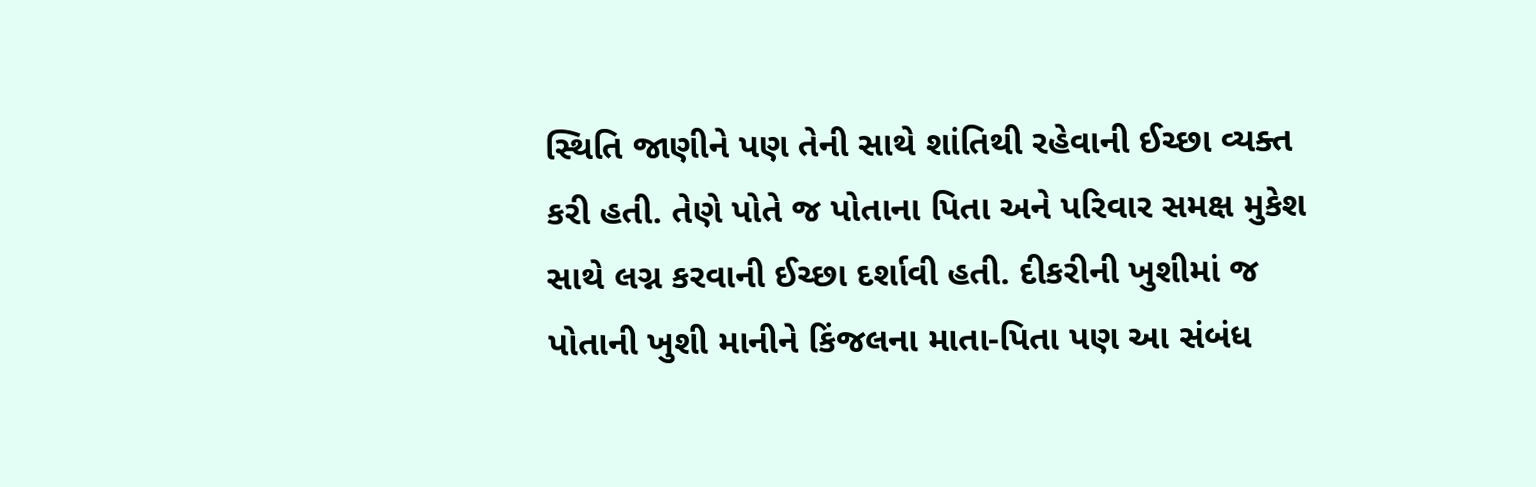સ્થિતિ જાણીને પણ તેની સાથે શાંતિથી રહેવાની ઈચ્છા વ્યક્ત કરી હતી. તેણે પોતે જ પોતાના પિતા અને પરિવાર સમક્ષ મુકેશ સાથે લગ્ન કરવાની ઈચ્છા દર્શાવી હતી. દીકરીની ખુશીમાં જ પોતાની ખુશી માનીને કિંજલના માતા-પિતા પણ આ સંબંધ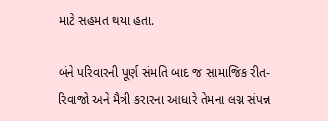માટે સહમત થયા હતા.

બંને પરિવારની પૂર્ણ સંમતિ બાદ જ સામાજિક રીત-રિવાજો અને મૈત્રી કરારના આધારે તેમના લગ્ન સંપન્ન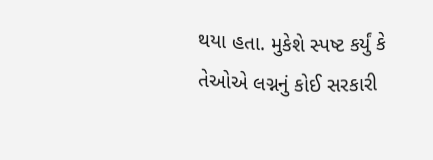થયા હતા. મુકેશે સ્પષ્ટ કર્યું કે તેઓએ લગ્નનું કોઈ સરકારી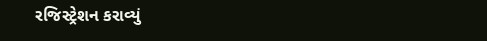રજિસ્ટ્રેશન કરાવ્યું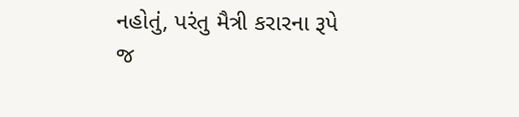નહોતું, પરંતુ મૈત્રી કરારના રૂપે જ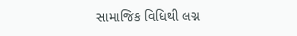સામાજિક વિધિથી લગ્ન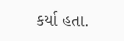કર્યા હતા.